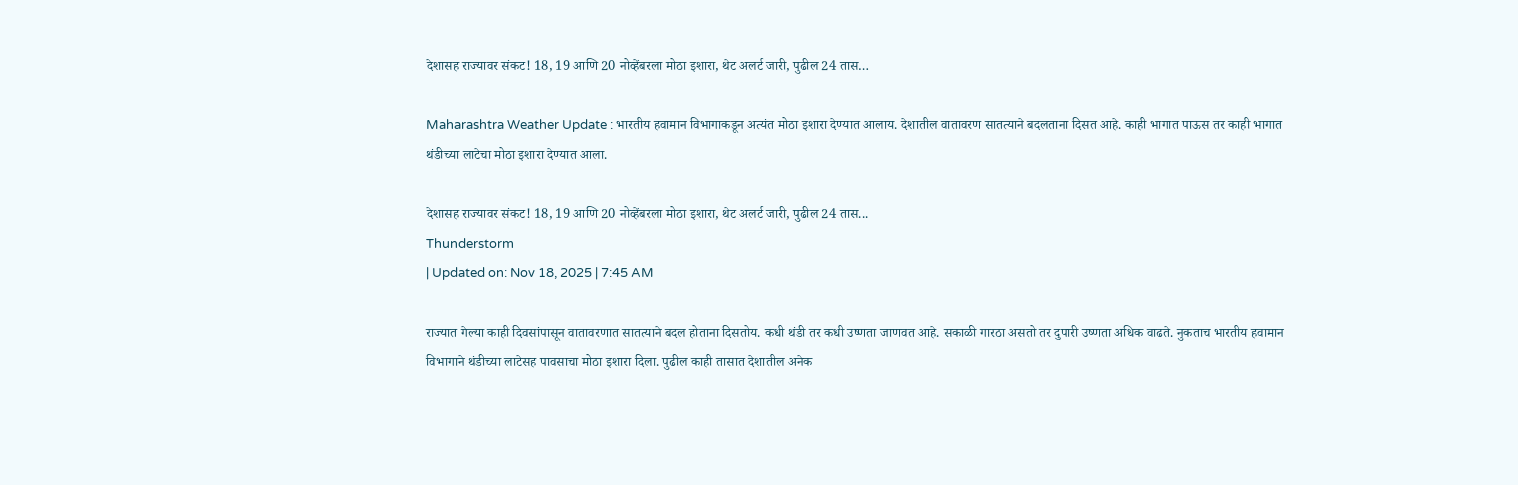देशासह राज्यावर संकट! 18, 19 आणि 20 नोव्हेंबरला मोठा इशारा, थेट अलर्ट जारी, पुढील 24 तास…

Maharashtra Weather Update : भारतीय हवामान विभागाकडून अत्यंत मोठा इशारा देण्यात आलाय. देशातील वातावरण सातत्याने बदलताना दिसत आहे. काही भागात पाऊस तर काही भागात थंडीच्या लाटेचा मोठा इशारा देण्यात आला.

देशासह राज्यावर संकट! 18, 19 आणि 20 नोव्हेंबरला मोठा इशारा, थेट अलर्ट जारी, पुढील 24 तास...
Thunderstorm
| Updated on: Nov 18, 2025 | 7:45 AM

राज्यात गेल्या काही दिवसांपासून वातावरणात सातत्याने बदल होताना दिसतोय. कधी थंडी तर कधी उष्णता जाणवत आहे. सकाळी गारठा असतो तर दुपारी उष्णता अधिक वाढते. नुकताच भारतीय हवामान विभागाने थंडीच्या लाटेसह पावसाचा मोठा इशारा दिला. पुढील काही तासात देशातील अनेक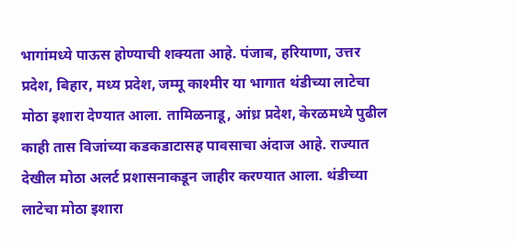भागांमध्ये पाऊस होण्याची शक्यता आहे. पंजाब, हरियाणा, उत्तर प्रदेश, बिहार, मध्य प्रदेश, जम्मू काश्मीर या भागात थंडीच्या लाटेचा मोठा इशारा देण्यात आला. तामिळनाडू, आंध्र प्रदेश, केरळमध्ये पुढील काही तास विजांच्या कडकडाटासह पावसाचा अंदाज आहे. राज्यात देखील मोठा अलर्ट प्रशासनाकडून जाहीर करण्यात आला. थंडीच्या लाटेचा मोठा इशारा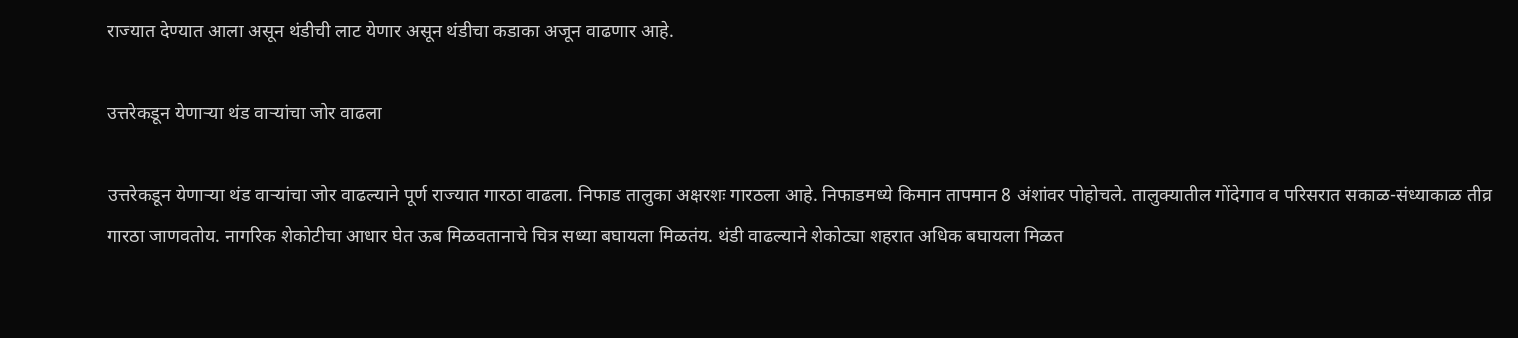राज्यात देण्यात आला असून थंडीची लाट येणार असून थंडीचा कडाका अजून वाढणार आहे.

उत्तरेकडून येणाऱ्या थंड वाऱ्यांचा जोर वाढला

उत्तरेकडून येणाऱ्या थंड वाऱ्यांचा जोर वाढल्याने पूर्ण राज्यात गारठा वाढला. निफाड तालुका अक्षरशः गारठला आहे. निफाडमध्ये किमान तापमान 8 अंशांवर पोहोचले. तालुक्यातील गोंदेगाव व परिसरात सकाळ-संध्याकाळ तीव्र गारठा जाणवतोय. नागरिक शेकोटीचा आधार घेत ऊब मिळवतानाचे चित्र सध्या बघायला मिळतंय. थंडी वाढल्याने शेकोट्या शहरात अधिक बघायला मिळत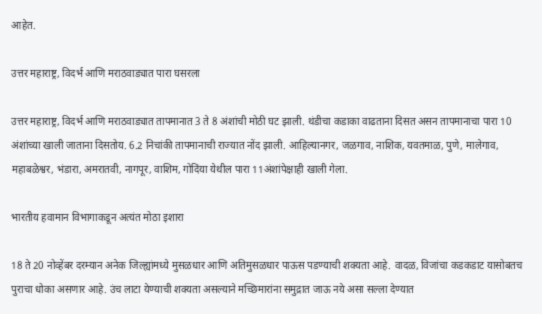आहेत.

उत्तर महाराष्ट्र, विदर्भ आणि मराठवाड्यात पारा घसरला

उत्तर महाराष्ट्र, विदर्भ आणि मराठवाड्यात तापमानात 3 ते 8 अंशांची मोठी घट झाली. थंडीचा कडाका वाढताना दिसत असन तापमानाचा पारा 10 अंशांच्या खाली जाताना दिसतोय. 6.2 निचांकी तापमानाची राज्यात नोंद झाली. आहिल्यानगर, जळगाव, नाशिक, यवतमाळ, पुणे, मालेगाव, महाबळेश्वर, भंडारा, अमरातवी, नागपूर, वाशिम, गोदिंया येथील पारा 11अंशांपेक्षाही खाली गेला.

भारतीय हवामान विभागाकडून अत्यंत मोठा इशारा

18 ते 20 नोव्हेंबर दरम्यान अनेक जिल्ह्यांमध्ये मुसळधार आणि अतिमुसळधार पाऊस पडण्याची शक्यता आहे. वादळ, विजांचा कडकडाट यासोबतच पुराचा धोका असणार आहे. उंच लाटा येण्याची शक्यता असल्याने मच्छिमारांना समुद्रात जाऊ नये असा सल्ला देण्यात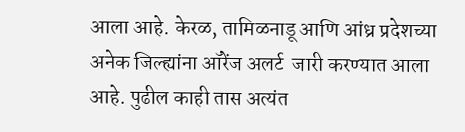आला आहे. केरळ, तामिळनाडू आणि आंध्र प्रदेशच्या अनेक जिल्ह्यांना ऑरेंज अलर्ट  जारी करण्यात आला आहे. पुढील काही तास अत्यंत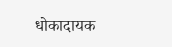धोकादायक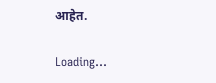आहेत.

Loading...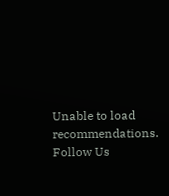Unable to load recommendations.
Follow Us